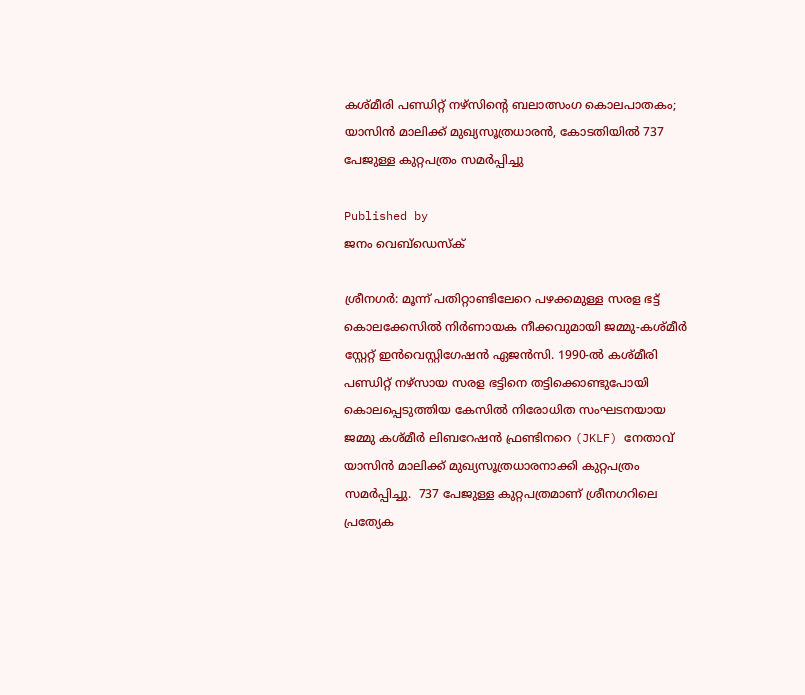കശ്മീരി പണ്ഡിറ്റ് നഴ്‌സിന്റെ ബലാത്സംഗ കൊലപാതകം; യാസിൻ മാലിക്ക് മുഖ്യസൂത്രധാരൻ, കോടതിയിൽ 737 പേജുള്ള കുറ്റപത്രം സമർപ്പിച്ചു

Published by
ജനം വെബ്‌ഡെസ്ക്

ശ്രീനഗർ: മൂന്ന് പതിറ്റാണ്ടിലേറെ പഴക്കമുള്ള സരള ഭട്ട് കൊലക്കേസിൽ നിർണായക നീക്കവുമായി ജമ്മു-കശ്മീർ സ്റ്റേറ്റ് ഇൻവെസ്റ്റിഗേഷൻ ഏജൻസി. 1990-ൽ കശ്മീരി പണ്ഡിറ്റ് നഴ്‌സായ സരള ഭട്ടിനെ തട്ടിക്കൊണ്ടുപോയി കൊലപ്പെടുത്തിയ കേസിൽ നിരോധിത സംഘടനയായ ജമ്മു കശ്മീർ ലിബറേഷൻ ഫ്രണ്ടിനറെ (JKLF) നേതാവ് യാസിൻ മാലിക്ക് മുഖ്യസൂത്രധാരനാക്കി കുറ്റപത്രം സമർപ്പിച്ചു.  737 പേജുള്ള കുറ്റപത്രമാണ് ശ്രീനഗറിലെ പ്രത്യേക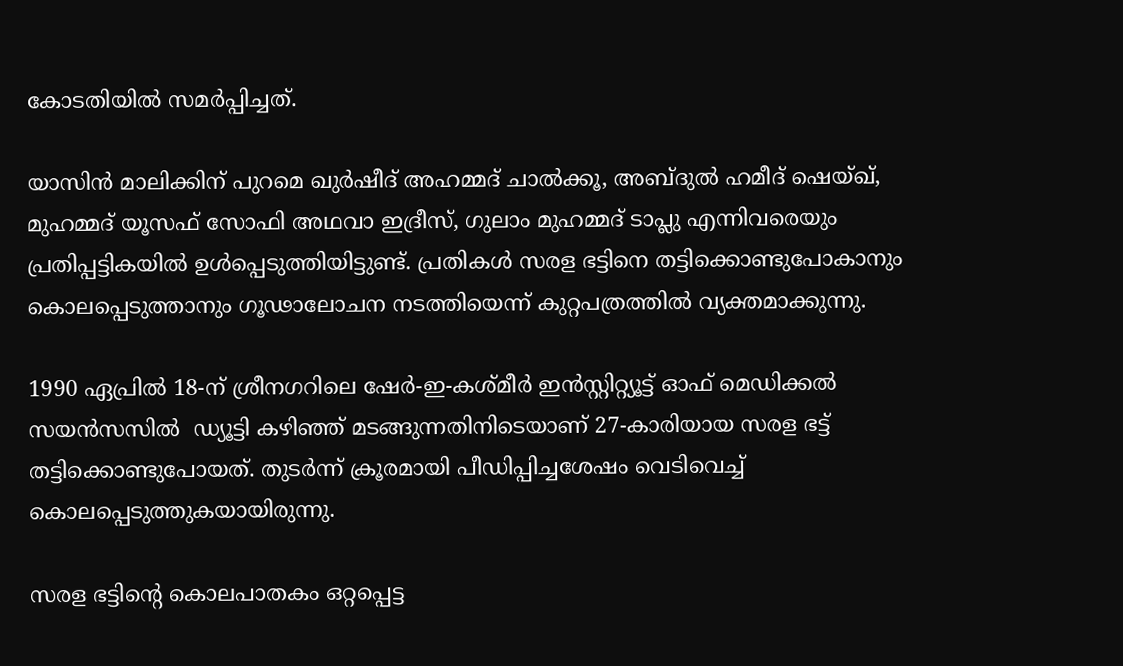കോടതിയിൽ സമർപ്പിച്ചത്.

യാസിൻ മാലിക്കിന് പുറമെ ഖുർഷീദ് അഹമ്മദ് ചാൽക്കൂ, അബ്ദുൽ ഹമീദ് ഷെയ്ഖ്, മുഹമ്മദ് യൂസഫ് സോഫി അഥവാ ഇദ്രീസ്, ഗുലാം മുഹമ്മദ് ടാപ്ലു എന്നിവരെയും പ്രതിപ്പട്ടികയിൽ ഉൾപ്പെടുത്തിയിട്ടുണ്ട്. പ്രതികൾ സരള ഭട്ടിനെ തട്ടിക്കൊണ്ടുപോകാനും കൊലപ്പെടുത്താനും ഗൂഢാലോചന നടത്തിയെന്ന് കുറ്റപത്രത്തിൽ വ്യക്തമാക്കുന്നു.

1990 ഏപ്രിൽ 18-ന് ശ്രീനഗറിലെ ഷേർ-ഇ-കശ്മീർ ഇൻസ്റ്റിറ്റ്യൂട്ട് ഓഫ് മെഡിക്കൽ സയൻസസിൽ  ഡ്യൂട്ടി കഴിഞ്ഞ് മടങ്ങുന്നതിനിടെയാണ് 27-കാരിയായ സരള ഭട്ട് തട്ടിക്കൊണ്ടുപോയത്. തുടർന്ന് ക്രൂരമായി പീഡിപ്പിച്ചശേഷം വെടിവെച്ച് കൊലപ്പെടുത്തുകയായിരുന്നു.

സരള ഭട്ടിന്റെ കൊലപാതകം ഒറ്റപ്പെട്ട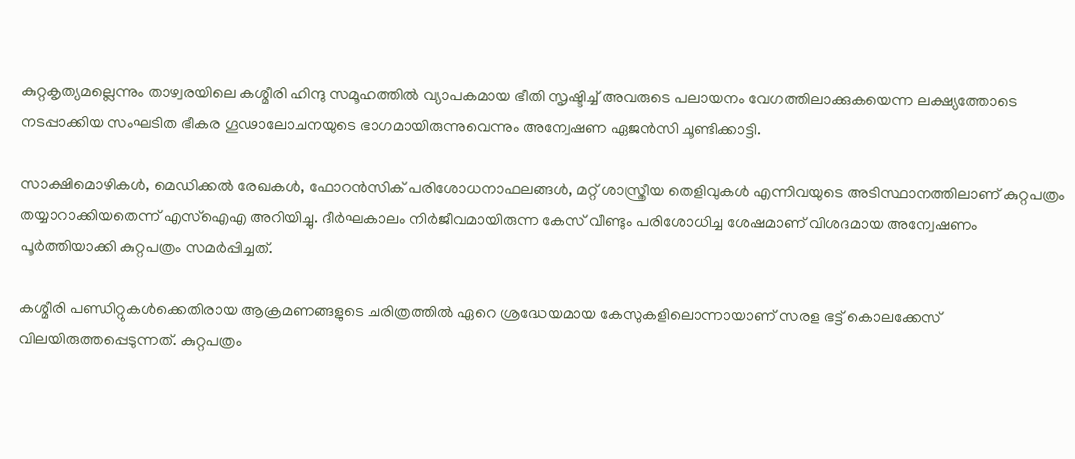കുറ്റകൃത്യമല്ലെന്നും താഴ്വരയിലെ കശ്മീരി ഹിന്ദു സമൂഹത്തിൽ വ്യാപകമായ ഭീതി സൃഷ്ടിച്ച് അവരുടെ പലായനം വേഗത്തിലാക്കുകയെന്ന ലക്ഷ്യത്തോടെ നടപ്പാക്കിയ സംഘടിത ഭീകര ഗൂഢാലോചനയുടെ ഭാഗമായിരുന്നുവെന്നും അന്വേഷണ ഏജൻസി ചൂണ്ടിക്കാട്ടി.

സാക്ഷിമൊഴികൾ, മെഡിക്കൽ രേഖകൾ, ഫോറൻസിക് പരിശോധനാഫലങ്ങൾ, മറ്റ് ശാസ്ത്രീയ തെളിവുകൾ എന്നിവയുടെ അടിസ്ഥാനത്തിലാണ് കുറ്റപത്രം തയ്യാറാക്കിയതെന്ന് എസ്ഐഎ അറിയിച്ചു. ദീർഘകാലം നിർജീവമായിരുന്ന കേസ് വീണ്ടും പരിശോധിച്ച ശേഷമാണ് വിശദമായ അന്വേഷണം പൂർത്തിയാക്കി കുറ്റപത്രം സമർപ്പിച്ചത്.

കശ്മീരി പണ്ഡിറ്റുകൾക്കെതിരായ ആക്രമണങ്ങളുടെ ചരിത്രത്തിൽ ഏറെ ശ്രദ്ധേയമായ കേസുകളിലൊന്നായാണ് സരള ഭട്ട് കൊലക്കേസ് വിലയിരുത്തപ്പെടുന്നത്. കുറ്റപത്രം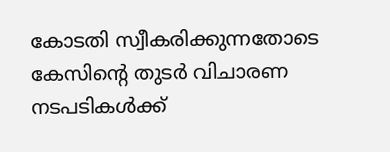കോടതി സ്വീകരിക്കുന്നതോടെ കേസിന്റെ തുടർ വിചാരണ നടപടികൾക്ക്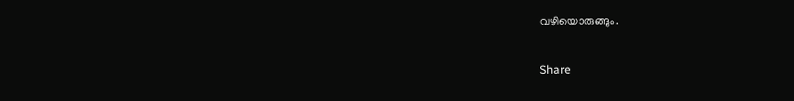വഴിയൊരുങ്ങും.

Share